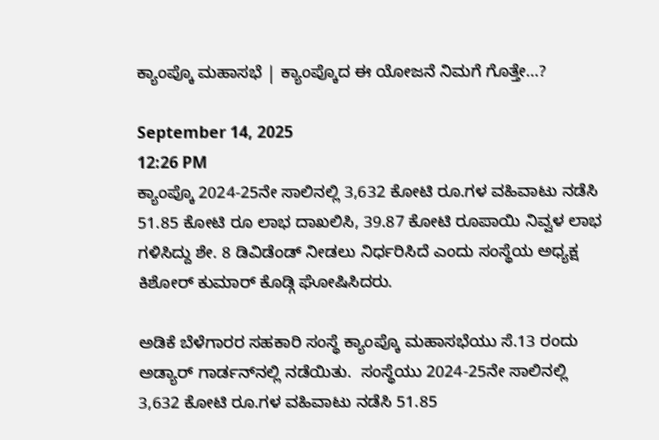ಕ್ಯಾಂಪ್ಕೊ ಮಹಾಸಭೆ | ಕ್ಯಾಂಪ್ಕೊದ ಈ ಯೋಜನೆ ನಿಮಗೆ ಗೊತ್ತೇ…?

September 14, 2025
12:26 PM
ಕ್ಯಾಂಪ್ಕೊ 2024-25ನೇ ಸಾಲಿನಲ್ಲಿ 3,632 ಕೋಟಿ ರೂ.ಗಳ ವಹಿವಾಟು ನಡೆಸಿ 51.85 ಕೋಟಿ ರೂ ಲಾಭ ದಾಖಲಿಸಿ, 39.87 ಕೋಟಿ ರೂಪಾಯಿ ನಿವ್ವಳ ಲಾಭ ಗಳಿಸಿದ್ದು ಶೇ. 8 ಡಿವಿಡೆಂಡ್‌ ನೀಡಲು ನಿರ್ಧರಿಸಿದೆ ಎಂದು ಸಂಸ್ಥೆಯ ಅಧ್ಯಕ್ಷ ಕಿಶೋರ್‌ ಕುಮಾರ್‌ ಕೊಡ್ಗಿ ಘೋಷಿಸಿದರು.

ಅಡಿಕೆ ಬೆಳೆಗಾರರ ಸಹಕಾರಿ ಸಂಸ್ಥೆ ಕ್ಯಾಂಪ್ಕೊ ಮಹಾಸಭೆಯು ಸೆ.13 ರಂದು ಅಡ್ಯಾರ್‌ ಗಾರ್ಡನ್‌ನಲ್ಲಿ ನಡೆಯಿತು.  ಸಂಸ್ಥೆಯು 2024-25ನೇ ಸಾಲಿನಲ್ಲಿ 3,632 ಕೋಟಿ ರೂ.ಗಳ ವಹಿವಾಟು ನಡೆಸಿ 51.85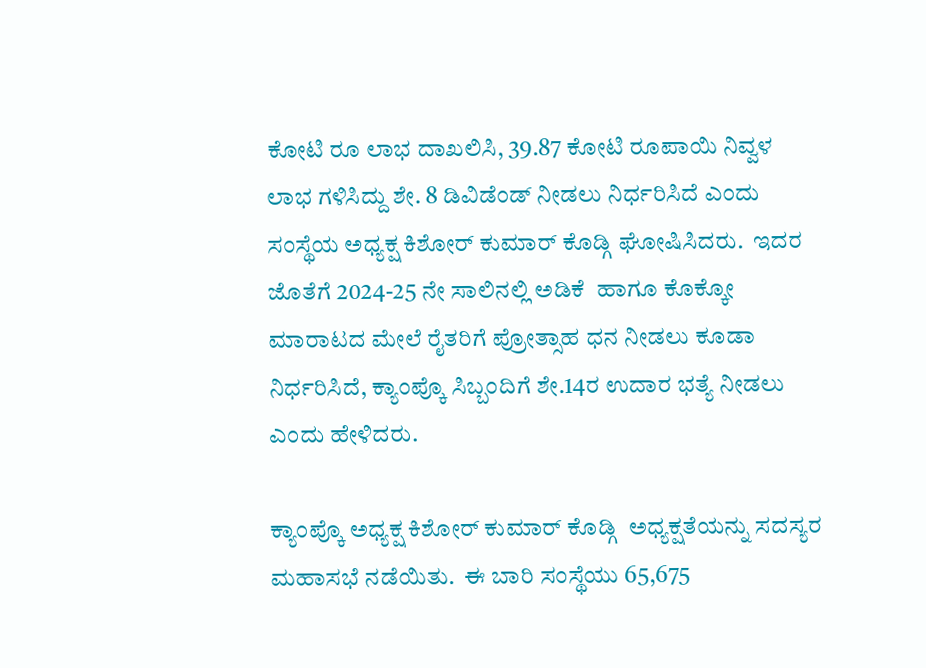ಕೋಟಿ ರೂ ಲಾಭ ದಾಖಲಿಸಿ, 39.87 ಕೋಟಿ ರೂಪಾಯಿ ನಿವ್ವಳ ಲಾಭ ಗಳಿಸಿದ್ದು ಶೇ. 8 ಡಿವಿಡೆಂಡ್‌ ನೀಡಲು ನಿರ್ಧರಿಸಿದೆ ಎಂದು ಸಂಸ್ಥೆಯ ಅಧ್ಯಕ್ಷ ಕಿಶೋರ್‌ ಕುಮಾರ್‌ ಕೊಡ್ಗಿ ಘೋಷಿಸಿದರು.  ಇದರ ಜೊತೆಗೆ 2024-25 ನೇ ಸಾಲಿನಲ್ಲಿ ಅಡಿಕೆ  ಹಾಗೂ ಕೊಕ್ಕೋ ಮಾರಾಟದ ಮೇಲೆ ರೈತರಿಗೆ ಪ್ರೋತ್ಸಾಹ ಧನ ನೀಡಲು ಕೂಡಾ ನಿರ್ಧರಿಸಿದೆ, ಕ್ಯಾಂಪ್ಕೊ ಸಿಬ್ಬಂದಿಗೆ ಶೇ.14ರ ಉದಾರ ಭತ್ಯೆ ನೀಡಲು ಎಂದು ಹೇಳಿದರು.

ಕ್ಯಾಂಪ್ಕೊ ಅಧ್ಯಕ್ಷ ಕಿಶೋರ್‌ ಕುಮಾರ್‌ ಕೊಡ್ಗಿ  ಅಧ್ಯಕ್ಷತೆಯನ್ನು ಸದಸ್ಯರ ಮಹಾಸಭೆ ನಡೆಯಿತು.  ಈ ಬಾರಿ ಸಂಸ್ಥೆಯು 65,675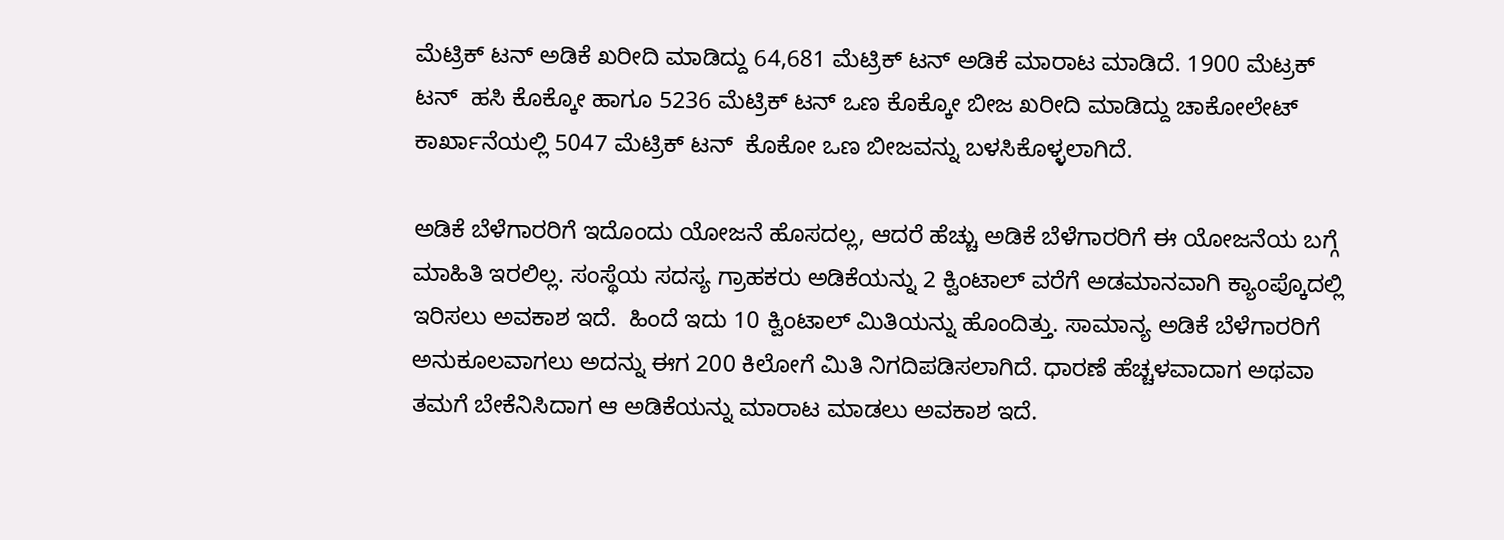ಮೆಟ್ರಿಕ್‌ ಟನ್‌ ಅಡಿಕೆ ಖರೀದಿ ಮಾಡಿದ್ದು 64,681 ಮೆಟ್ರಿಕ್‌ ಟನ್‌ ಅಡಿಕೆ ಮಾರಾಟ ಮಾಡಿದೆ. 1900 ಮೆಟ್ರಕ್‌ ಟನ್‌  ಹಸಿ ಕೊಕ್ಕೋ ಹಾಗೂ 5236 ಮೆಟ್ರಿಕ್‌ ಟನ್‌ ಒಣ ಕೊಕ್ಕೋ ಬೀಜ ಖರೀದಿ ಮಾಡಿದ್ದು ಚಾಕೋಲೇಟ್‌ ಕಾರ್ಖಾನೆಯಲ್ಲಿ 5047 ಮೆಟ್ರಿಕ್‌ ಟನ್‌  ಕೊಕೋ ಒಣ ಬೀಜವನ್ನು ಬಳಸಿಕೊಳ್ಳಲಾಗಿದೆ.

ಅಡಿಕೆ ಬೆಳೆಗಾರರಿಗೆ ಇದೊಂದು ಯೋಜನೆ ಹೊಸದಲ್ಲ, ಆದರೆ ಹೆಚ್ಚು ಅಡಿಕೆ ಬೆಳೆಗಾರರಿಗೆ ಈ ಯೋಜನೆಯ ಬಗ್ಗೆ ಮಾಹಿತಿ ಇರಲಿಲ್ಲ. ಸಂಸ್ಥೆಯ ಸದಸ್ಯ ಗ್ರಾಹಕರು ಅಡಿಕೆಯನ್ನು 2 ಕ್ವಿಂಟಾಲ್ ವರೆಗೆ ಅಡಮಾನವಾಗಿ ಕ್ಯಾಂಪ್ಕೊದಲ್ಲಿ ಇರಿಸಲು ಅವಕಾಶ ಇದೆ.  ಹಿಂದೆ ಇದು 10 ಕ್ವಿಂಟಾಲ್ ಮಿತಿಯನ್ನು ಹೊಂದಿತ್ತು. ಸಾಮಾನ್ಯ ಅಡಿಕೆ ಬೆಳೆಗಾರರಿಗೆ ಅನುಕೂಲವಾಗಲು ಅದನ್ನು ಈಗ 200 ಕಿಲೋಗೆ ಮಿತಿ ನಿಗದಿಪಡಿಸಲಾಗಿದೆ. ಧಾರಣೆ ಹೆಚ್ಚಳವಾದಾಗ ಅಥವಾ ತಮಗೆ ಬೇಕೆನಿಸಿದಾಗ ಆ ಅಡಿಕೆಯನ್ನು ಮಾರಾಟ ಮಾಡಲು ಅವಕಾಶ ಇದೆ.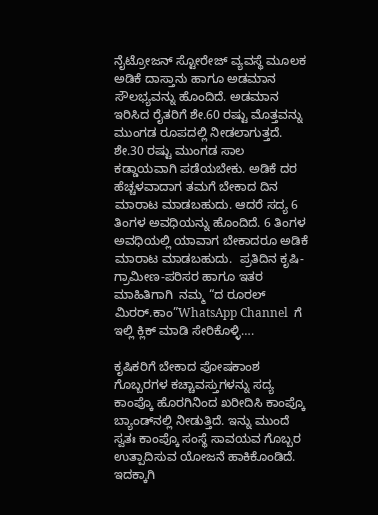ನೈಟ್ರೋಜನ್ ಸ್ಟೋರೇಜ್ ವ್ಯವಸ್ಥೆ ಮೂಲಕ ಅಡಿಕೆ ದಾಸ್ತಾನು ಹಾಗೂ ಅಡಮಾನ ಸೌಲಭ್ಯವನ್ನು ಹೊಂದಿದೆ. ಅಡಮಾನ ಇರಿಸಿದ ರೈತರಿಗೆ ಶೇ.60 ರಷ್ಟು ಮೊತ್ತವನ್ನು ಮುಂಗಡ ರೂಪದಲ್ಲಿ ನೀಡಲಾಗುತ್ತದೆ. ಶೇ.30 ರಷ್ಟು ಮುಂಗಡ ಸಾಲ ಕಡ್ಡಾಯವಾಗಿ ಪಡೆಯಬೇಕು. ಅಡಿಕೆ ದರ ಹೆಚ್ಚಳವಾದಾಗ ತಮಗೆ ಬೇಕಾದ ದಿನ ಮಾರಾಟ ಮಾಡಬಹುದು. ಆದರೆ ಸದ್ಯ 6 ತಿಂಗಳ ಅವಧಿಯನ್ನು ಹೊಂದಿದೆ. 6 ತಿಂಗಳ ಅವಧಿಯಲ್ಲಿ ಯಾವಾಗ ಬೇಕಾದರೂ ಅಡಿಕೆ ಮಾರಾಟ ಮಾಡಬಹುದು.  ಪ್ರತಿದಿನ ಕೃಷಿ-ಗ್ರಾಮೀಣ-ಪರಿಸರ ಹಾಗೂ ಇತರ ಮಾಹಿತಿಗಾಗಿ  ನಮ್ಮ “ದ ರೂರಲ್‌ ಮಿರರ್.ಕಾಂ”WhatsApp Channel  ಗೆ ಇಲ್ಲಿ ಕ್ಲಿಕ್‌ ಮಾಡಿ ಸೇರಿಕೊಳ್ಳಿ….

ಕೃಷಿಕರಿಗೆ ಬೇಕಾದ ಪೋಷಕಾಂಶ ಗೊಬ್ಬರಗಳ ಕಚ್ಚಾವಸ್ತುಗಳನ್ನು ಸದ್ಯ ಕಾಂಪ್ಕೊ ಹೊರಗಿನಿಂದ ಖರೀದಿಸಿ ಕಾಂಪ್ಕೊ ಬ್ಯಾಂಡ್‌ನಲ್ಲಿ ನೀಡುತ್ತಿದೆ. ಇನ್ನು ಮುಂದೆ ಸ್ವತಃ ಕಾಂಪ್ಕೊ ಸಂಸ್ಥೆ ಸಾವಯವ ಗೊಬ್ಬರ ಉತ್ಪಾದಿಸುವ ಯೋಜನೆ ಹಾಕಿಕೊಂಡಿದೆ. ಇದಕ್ಕಾಗಿ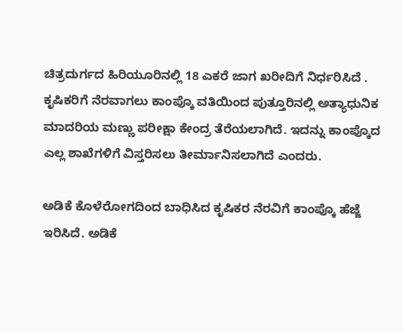ಚಿತ್ರದುರ್ಗದ ಹಿರಿಯೂರಿನಲ್ಲಿ 18 ಎಕರೆ ಜಾಗ ಖರೀದಿಗೆ ನಿರ್ಧರಿಸಿದೆ . ಕೃಷಿಕರಿಗೆ ನೆರವಾಗಲು ಕಾಂಪ್ಕೊ ವತಿಯಿಂದ ಪುತ್ತೂರಿನಲ್ಲಿ ಅತ್ಯಾಧುನಿಕ ಮಾದರಿಯ ಮಣ್ಣು ಪರೀಕ್ಷಾ ಕೇಂದ್ರ ತೆರೆಯಲಾಗಿದೆ. ಇದನ್ನು ಕಾಂಪ್ಕೊದ ಎಲ್ಲ ಶಾಖೆಗಳಿಗೆ ವಿಸ್ತರಿಸಲು ತೀರ್ಮಾನಿಸಲಾಗಿದೆ ಎಂದರು.

ಅಡಿಕೆ ಕೊಳೆರೋಗದಿಂದ ಬಾಧಿಸಿದ ಕೃಷಿಕರ ನೆರವಿಗೆ ಕಾಂಪ್ಕೊ ಹೆಜ್ಜೆ ಇರಿಸಿದೆ. ಅಡಿಕೆ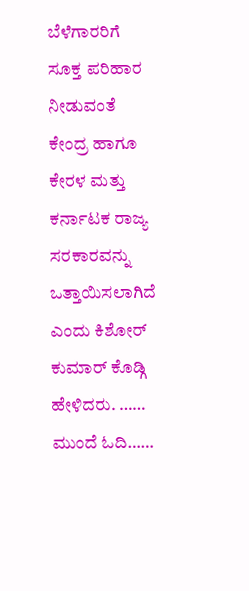ಬೆಳೆಗಾರರಿಗೆ ಸೂಕ್ತ ಪರಿಹಾರ ನೀಡುವಂತೆ ಕೇಂದ್ರ ಹಾಗೂ ಕೇರಳ ಮತ್ತು ಕರ್ನಾಟಕ ರಾಜ್ಯ ಸರಕಾರವನ್ನು ಒತ್ತಾಯಿಸಲಾಗಿದೆ ಎಂದು ಕಿಶೋರ್‌ ಕುಮಾರ್‌ ಕೊಡ್ಗಿ ಹೇಳಿದರು. …… ಮುಂದೆ ಓದಿ……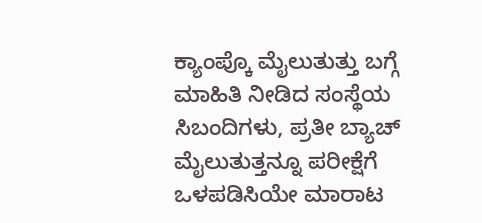ಕ್ಯಾಂಪ್ಕೊ ಮೈಲುತುತ್ತು ಬಗ್ಗೆ ಮಾಹಿತಿ ನೀಡಿದ ಸಂಸ್ಥೆಯ ಸಿಬಂದಿಗಳು, ಪ್ರತೀ ಬ್ಯಾಚ್‌ ಮೈಲುತುತ್ತನ್ನೂ ಪರೀಕ್ಷೆಗೆ ಒಳಪಡಿಸಿಯೇ ಮಾರಾಟ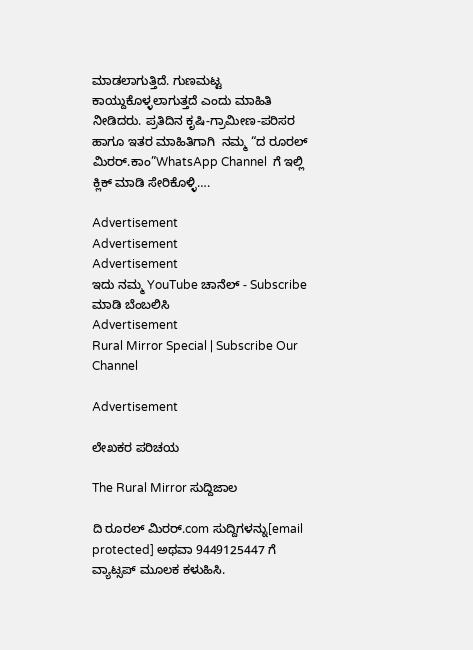ಮಾಡಲಾಗುತ್ತಿದೆ. ಗುಣಮಟ್ಟ ಕಾಯ್ದುಕೊಳ್ಳಲಾಗುತ್ತದೆ ಎಂದು ಮಾಹಿತಿ ನೀಡಿದರು. ಪ್ರತಿದಿನ ಕೃಷಿ-ಗ್ರಾಮೀಣ-ಪರಿಸರ ಹಾಗೂ ಇತರ ಮಾಹಿತಿಗಾಗಿ  ನಮ್ಮ “ದ ರೂರಲ್‌ ಮಿರರ್.ಕಾಂ”WhatsApp Channel  ಗೆ ಇಲ್ಲಿ ಕ್ಲಿಕ್‌ ಮಾಡಿ ಸೇರಿಕೊಳ್ಳಿ….

Advertisement
Advertisement
Advertisement
ಇದು ನಮ್ಮ YouTube ಚಾನೆಲ್ - Subscribe ಮಾಡಿ ಬೆಂಬಲಿಸಿ
Advertisement
Rural Mirror Special | Subscribe Our Channel

Advertisement

ಲೇಖಕರ ಪರಿಚಯ

The Rural Mirror ಸುದ್ದಿಜಾಲ

ದಿ ರೂರಲ್‌ ಮಿರರ್.com ಸುದ್ದಿಗಳನ್ನು[email protected] ಅಥವಾ 9449125447 ಗೆ ವ್ಯಾಟ್ಸಪ್ ಮೂಲಕ ಕಳುಹಿಸಿ.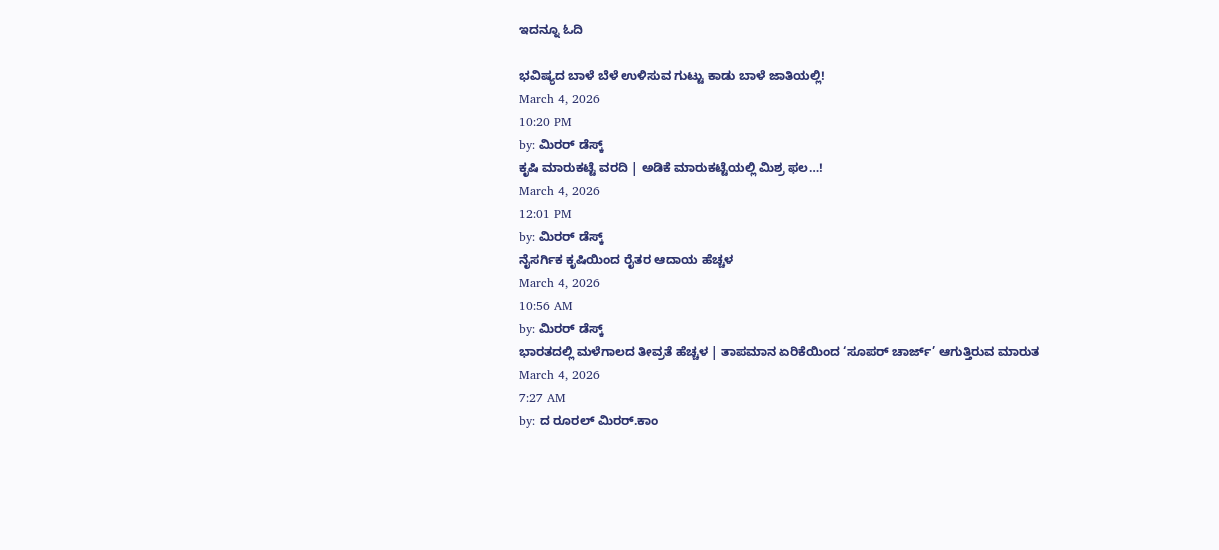ಇದನ್ನೂ ಓದಿ

ಭವಿಷ್ಯದ ಬಾಳೆ ಬೆಳೆ ಉಳಿಸುವ ಗುಟ್ಟು ಕಾಡು ಬಾಳೆ ಜಾತಿಯಲ್ಲಿ!
March 4, 2026
10:20 PM
by: ಮಿರರ್‌ ಡೆಸ್ಕ್
ಕೃಷಿ ಮಾರುಕಟ್ಟೆ ವರದಿ | ಅಡಿಕೆ ಮಾರುಕಟ್ಟೆಯಲ್ಲಿ ಮಿಶ್ರ ಫಲ…!
March 4, 2026
12:01 PM
by: ಮಿರರ್‌ ಡೆಸ್ಕ್
ನೈಸರ್ಗಿಕ ಕೃಷಿಯಿಂದ ರೈತರ ಆದಾಯ ಹೆಚ್ಚಳ
March 4, 2026
10:56 AM
by: ಮಿರರ್‌ ಡೆಸ್ಕ್
ಭಾರತದಲ್ಲಿ ಮಳೆಗಾಲದ ತೀವ್ರತೆ ಹೆಚ್ಚಳ | ತಾಪಮಾನ ಏರಿಕೆಯಿಂದ ‘ಸೂಪರ್ ಚಾರ್ಜ್’ ಆಗುತ್ತಿರುವ ಮಾರುತ
March 4, 2026
7:27 AM
by: ದ ರೂರಲ್ ಮಿರರ್.ಕಾಂ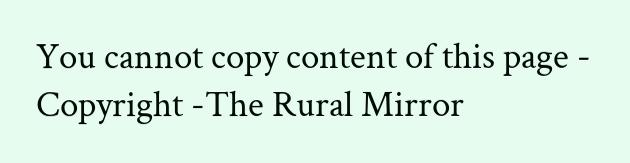You cannot copy content of this page - Copyright -The Rural Mirror